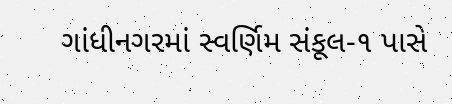ગાંધીનગરમાં સ્વર્ણિમ સંકૂલ-૧ પાસે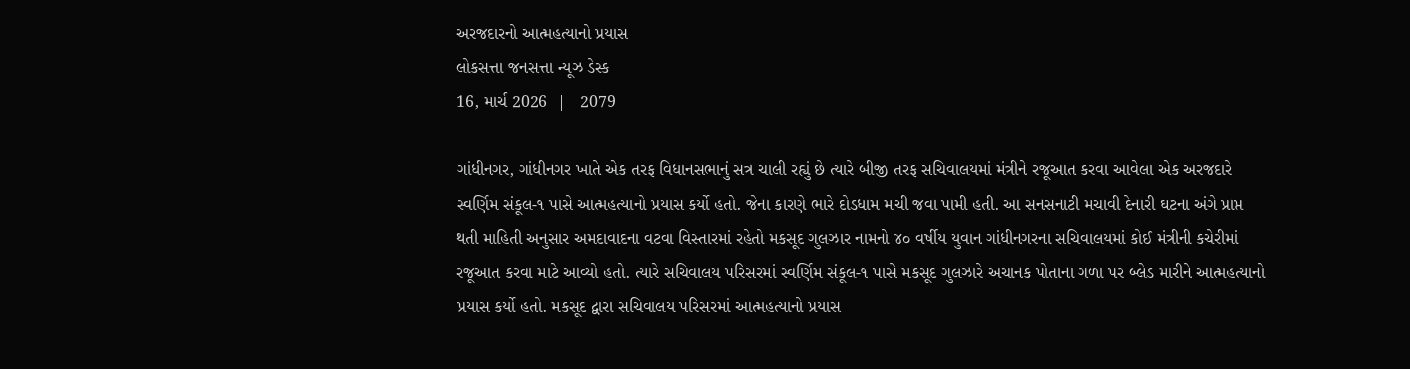અરજદારનો આત્મહત્યાનો પ્રયાસ
લોકસત્તા જનસત્તા ન્યૂઝ ડેસ્ક
16, માર્ચ 2026  |   2079

ગાંધીનગર, ગાંધીનગર ખાતે એક તરફ વિધાનસભાનું સત્ર ચાલી રહ્યું છે ત્યારે બીજી તરફ સચિવાલયમાં મંત્રીને રજૂઆત કરવા આવેલા એક અરજદારે સ્વર્ણિમ સંકૂલ-૧ પાસે આત્મહત્યાનો પ્રયાસ કર્યો હતો. જેના કારણે ભારે દોડધામ મચી જવા પામી હતી. આ સનસનાટી મચાવી દેનારી ઘટના અંગે પ્રાપ્ત થતી માહિતી અનુસાર અમદાવાદના વટવા વિસ્તારમાં રહેતો મકસૂદ ગુલઝાર નામનો ૪૦ વર્ષીય યુવાન ગાંધીનગરના સચિવાલયમાં કોઈ મંત્રીની કચેરીમાં રજૂઆત કરવા માટે આવ્યો હતો. ત્યારે સચિવાલય પરિસરમાં સ્વર્ણિમ સંકૂલ-૧ પાસે મકસૂદ ગુલઝારે અચાનક પોતાના ગળા પર બ્લેડ મારીને આત્મહત્યાનો પ્રયાસ કર્યો હતો. મકસૂદ દ્વારા સચિવાલય પરિસરમાં આત્મહત્યાનો પ્રયાસ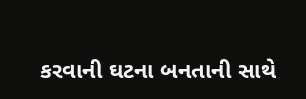કરવાની ઘટના બનતાની સાથે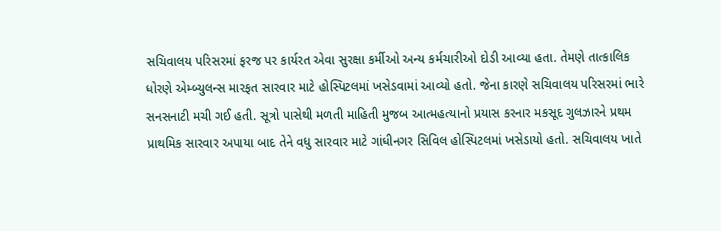સચિવાલય પરિસરમાં ફરજ પર કાર્યરત એવા સુરક્ષા કર્મીઓ અન્ય કર્મચારીઓ દોડી આવ્યા હતા. તેમણે તાત્કાલિક ધોરણે એમ્બ્યુલન્સ મારફત સારવાર માટે હોસ્પિટલમાં ખસેડવામાં આવ્યો હતો. જેના કારણે સચિવાલય પરિસરમાં ભારે સનસનાટી મચી ગઈ હતી. સૂત્રો પાસેથી મળતી માહિતી મુજબ આત્મહત્યાનો પ્રયાસ કરનાર મકસૂદ ગુલઝારને પ્રથમ પ્રાથમિક સારવાર અપાયા બાદ તેને વધુ સારવાર માટે ગાંધીનગર સિવિલ હોસ્પિટલમાં ખસેડાયો હતો. સચિવાલય ખાતે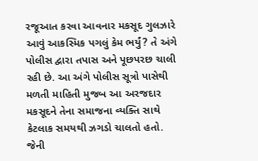રજૂઆત કરવા આવનાર મકસૂદ ગુલઝારે આવું આકસ્મિક પગલું કેમ ભર્યું? તે અંગે પોલીસ દ્વારા તપાસ અને પૂછપરછ ચાલી રહી છે. આ અંગે પોલીસ સૂત્રો પાસેથી મળતી માહિતી મુજબ આ અરજદાર મકસૂદને તેના સમાજના વ્યક્તિ સાથે કેટલાક સમયથી ઝગડો ચાલતો હતો. જેની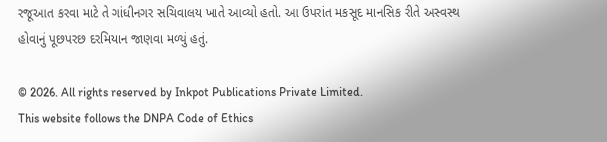રજૂઆત કરવા માટે તે ગાંધીનગર સચિવાલય ખાતે આવ્યો હતો. આ ઉપરાંત મકસૂદ માનસિક રીતે અસ્વસ્થ હોવાનું પૂછપરછ દરમિયાન જાણવા મળ્યું હતું.

© 2026. All rights reserved by Inkpot Publications Private Limited.
This website follows the DNPA Code of Ethics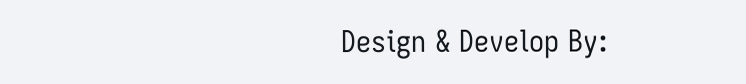Design & Develop By: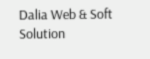Dalia Web & Soft Solution